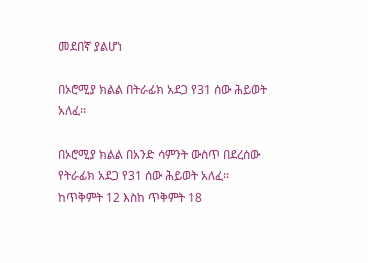መደበኛ ያልሆነ

በኦሮሚያ ክልል በትራፊክ አደጋ የ31 ሰው ሕይወት አለፈ፡፡

በኦሮሚያ ክልል በአንድ ሳምንት ውስጥ በደረሰው የትራፊክ አደጋ የ31 ሰው ሕይወት አለፈ፡፡
ከጥቅምት 12 እስከ ጥቅምት 18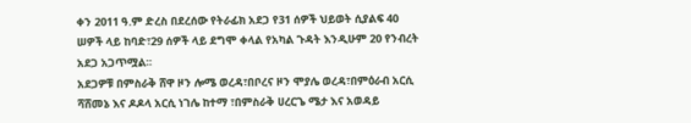ቀን 2011 ዓ.ም ድረስ በደረሰው የትራፊክ አደጋ የ31 ሰዎች ህይወት ሲያልፍ 40 ሠዎች ላይ ከባድ፣29 ሰዎች ላይ ደግሞ ቀላል የአካል ጉዳት እንዲሁም 20 የንብረት አደጋ አጋጥሟል፡፡
አደጋዎቹ በምስራቅ ሸዋ ዞን ሎሜ ወረዳ፣በቦረና ዞን ሞያሌ ወረዳ፣በምዕራብ አርሲ ሻሸመኔ እና ዶዶላ አርሲ ነገሌ ከተማ ፣በምስራቅ ሀረርጌ ሜታ እና አወዳይ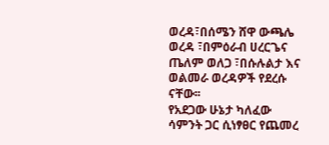ወረዳ፣በሰሜን ሸዋ ውጫሌ ወረዳ ፣በምዕራብ ሀረርጌና ጤለም ወለጋ ፣በሱሉልታ እና ወልመራ ወረዳዎች የደረሱ ናቸው፡፡
የአደጋው ሁኔታ ካለፈው ሳምንት ጋር ሲነፃፀር የጨመረ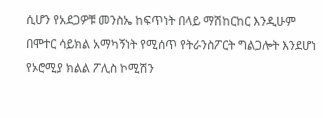ሲሆን የአደጋዎቹ መንስኤ ከፍጥነት በላይ ማሽከርከር እንዲሁም በሞተር ሳይክል አማካኝነት የሚሰጥ የትራንስፖርት ግልጋሎት እንደሆነ የኦሮሚያ ክልል ፖሊስ ኮሚሽን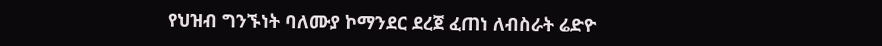የህዝብ ግንኙነት ባለሙያ ኮማንደር ደረጀ ፈጠነ ለብስራት ሬድዮ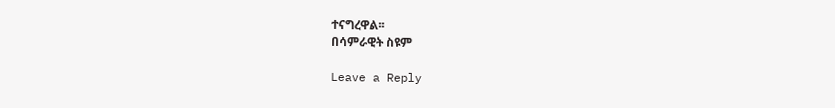ተናግረዋል፡፡
በሳምራዊት ስዩም

Leave a Reply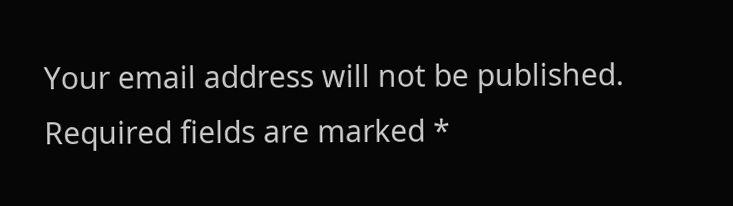Your email address will not be published. Required fields are marked *